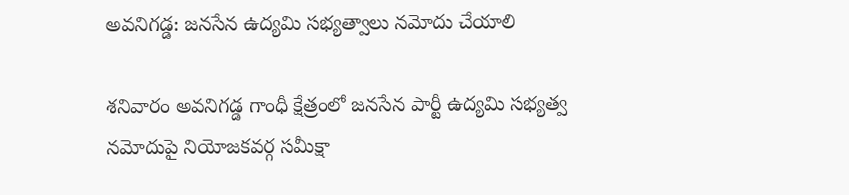అవనిగడ్డ: జనసేన ఉద్యమి సభ్యత్వాలు నమోదు చేయాలి

శనివారం అవనిగడ్డ గాంధీ క్షేత్రంలో జనసేన పార్టీ ఉద్యమి సభ్యత్వ నమోదుపై నియోజకవర్గ సమీక్షా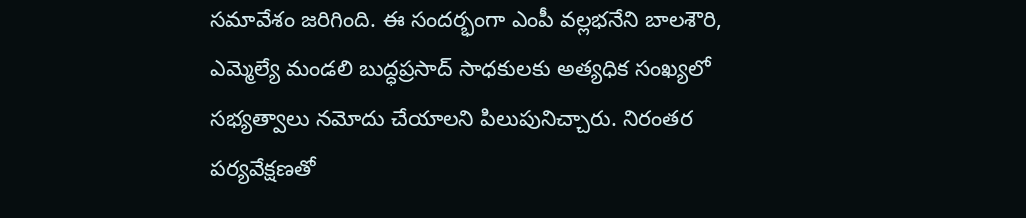సమావేశం జరిగింది. ఈ సందర్భంగా ఎంపీ వల్లభనేని బాలశౌరి, ఎమ్మెల్యే మండలి బుద్ధప్రసాద్ సాధకులకు అత్యధిక సంఖ్యలో సభ్యత్వాలు నమోదు చేయాలని పిలుపునిచ్చారు. నిరంతర పర్యవేక్షణతో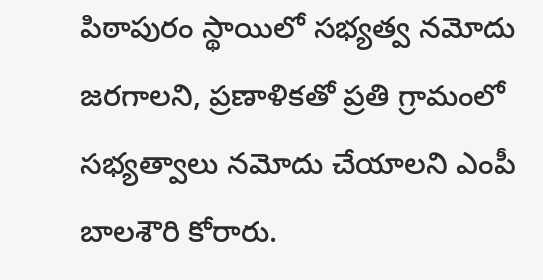పిఠాపురం స్థాయిలో సభ్యత్వ నమోదు జరగాలని, ప్రణాళికతో ప్రతి గ్రామంలో సభ్యత్వాలు నమోదు చేయాలని ఎంపీ బాలశౌరి కోరారు.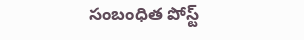సంబంధిత పోస్ట్